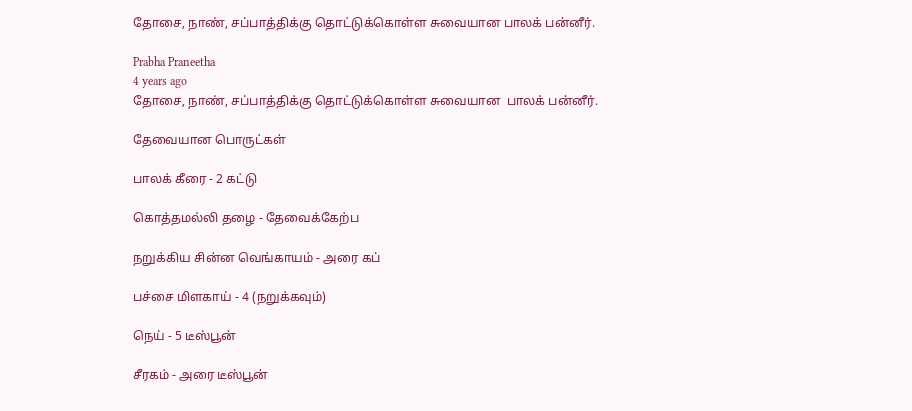தோசை, நாண், சப்பாத்திக்கு தொட்டுக்கொள்ள சுவையான பாலக் பன்னீர்.

Prabha Praneetha
4 years ago
தோசை, நாண், சப்பாத்திக்கு தொட்டுக்கொள்ள சுவையான  பாலக் பன்னீர்.

தேவையான பொருட்கள்

பாலக் கீரை - 2 கட்டு

கொத்தமல்லி தழை - தேவைக்கேற்ப

நறுக்கிய சின்ன வெங்காயம் - அரை கப்

பச்சை மிளகாய் - 4 (நறுக்கவும்)

நெய் - 5 டீஸ்பூன்

சீரகம் - அரை டீஸ்பூன்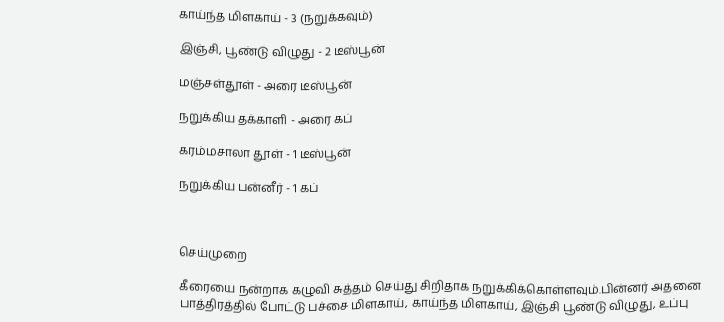காய்ந்த மிளகாய் - 3 (நறுக்கவும்)

இஞ்சி, பூண்டு விழுது - 2 டீஸ்பூன்

மஞ்சள்தூள் - அரை டீஸ்பூன்

நறுக்கிய தக்காளி - அரை கப்

கரம்மசாலா தூள் - 1 டீஸ்பூன்

நறுக்கிய பன்னீர் - 1 கப்



செய்முறை

கீரையை நன்றாக கழுவி சுத்தம் செய்து சிறிதாக நறுக்கிக்கொள்ளவும்.பின்னர் அதனை பாத்திரத்தில் போட்டு பச்சை மிளகாய், காய்ந்த மிளகாய், இஞ்சி பூண்டு விழுது, உப்பு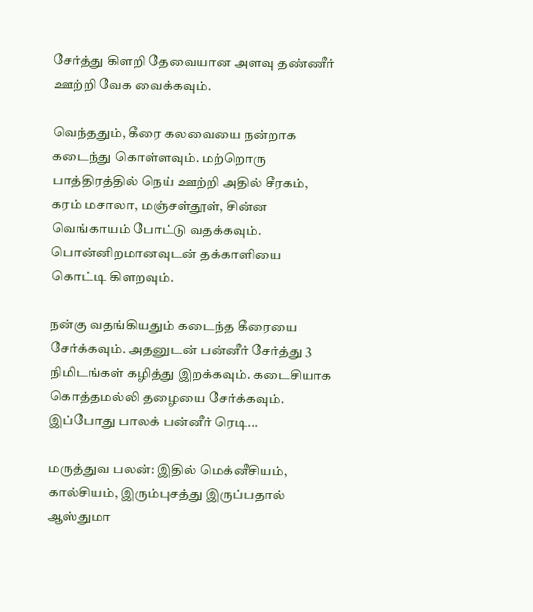சேர்த்து கிளறி தேவையான அளவு தண்ணீர் ஊற்றி வேக வைக்கவும்.

வெந்ததும், கீரை கலவையை நன்றாக கடைந்து கொள்ளவும். மற்றொரு பாத்திரத்தில் நெய் ஊற்றி அதில் சீரகம், கரம் மசாலா, மஞ்சள்தூள், சின்ன வெங்காயம் போட்டு வதக்கவும். பொன்னிறமானவுடன் தக்காளியை கொட்டி கிளறவும்.

நன்கு வதங்கியதும் கடைந்த கீரையை சேர்க்கவும். அதனுடன் பன்னீர் சேர்த்து 3 நிமிடங்கள் கழித்து இறக்கவும். கடைசியாக கொத்தமல்லி தழையை சேர்க்கவும். இப்போது பாலக் பன்னீர் ரெடி...

மருத்துவ பலன்: இதில் மெக்னீசியம், கால்சியம், இரும்புசத்து இருப்பதால் ஆஸ்துமா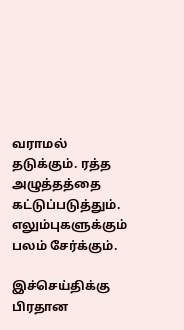வராமல் தடுக்கும். ரத்த அழுத்தத்தை கட்டுப்படுத்தும். எலும்புகளுக்கும் பலம் சேர்க்கும்.

இச்செய்திக்கு பிரதான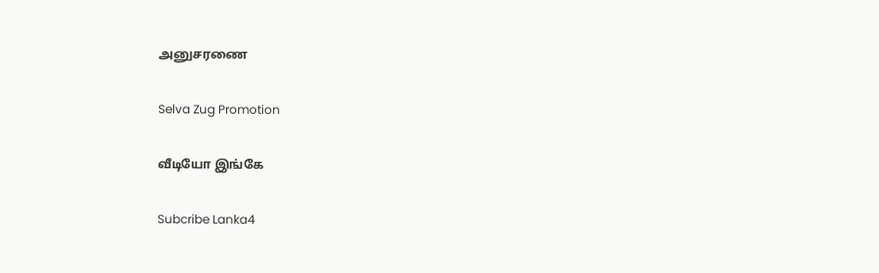அனுசரணை

Selva Zug Promotion

வீடியோ இங்கே

Subcribe Lanka4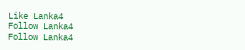Like Lanka4
Follow Lanka4
Follow Lanka4